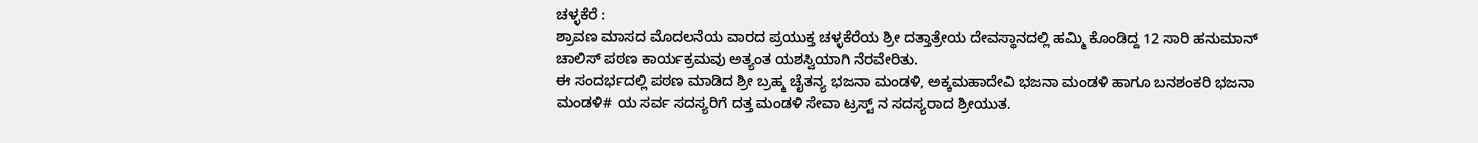ಚಳ್ಳಕೆರೆ :
ಶ್ರಾವಣ ಮಾಸದ ಮೊದಲನೆಯ ವಾರದ ಪ್ರಯುಕ್ತ ಚಳ್ಳಕೆರೆಯ ಶ್ರೀ ದತ್ತಾತ್ರೇಯ ದೇವಸ್ಥಾನದಲ್ಲಿ ಹಮ್ಮಿ ಕೊಂಡಿದ್ದ 12 ಸಾರಿ ಹನುಮಾನ್ ಚಾಲಿಸ್ ಪಠಣ ಕಾರ್ಯಕ್ರಮವು ಅತ್ಯಂತ ಯಶಸ್ವಿಯಾಗಿ ನೆರವೇರಿತು.
ಈ ಸಂದರ್ಭದಲ್ಲಿ ಪಠಣ ಮಾಡಿದ ಶ್ರೀ ಬ್ರಹ್ಮ ಚೈತನ್ಯ ಭಜನಾ ಮಂಡಳಿ, ಅಕ್ಕಮಹಾದೇವಿ ಭಜನಾ ಮಂಡಳಿ ಹಾಗೂ ಬನಶಂಕರಿ ಭಜನಾ ಮಂಡಳಿ# ಯ ಸರ್ವ ಸದಸ್ಯರಿಗೆ ದತ್ತ ಮಂಡಳಿ ಸೇವಾ ಟ್ರಸ್ಟ್ ನ ಸದಸ್ಯರಾದ ಶ್ರೀಯುತ.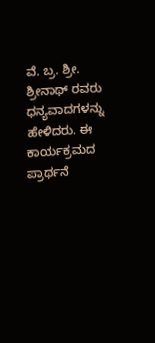ವೆ. ಬ್ರ. ಶ್ರೀ. ಶ್ರೀನಾಥ್ ರವರು ಧನ್ಯವಾದಗಳನ್ನು ಹೇಳಿದರು. ಈ ಕಾರ್ಯಕ್ರಮದ ಪ್ರಾರ್ಥನೆ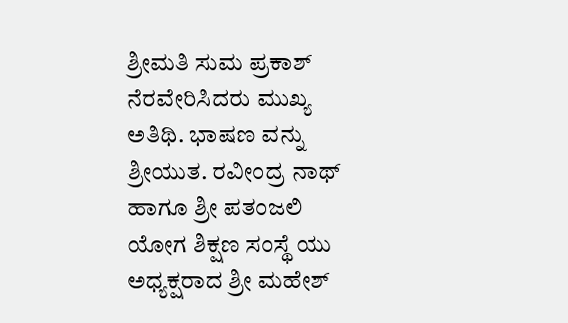ಶ್ರೀಮತಿ ಸುಮ ಪ್ರಕಾಶ್ ನೆರವೇರಿಸಿದರು ಮುಖ್ಯ ಅತಿಥಿ. ಭಾಷಣ ವನ್ನು ಶ್ರೀಯುತ. ರವೀಂದ್ರ ನಾಥ್ ಹಾಗೂ ಶ್ರೀ ಪತಂಜಲಿ ಯೋಗ ಶಿಕ್ಷಣ ಸಂಸ್ಥೆ ಯು ಅಧ್ಯಕ್ಷರಾದ ಶ್ರೀ ಮಹೇಶ್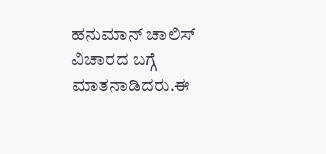ಹನುಮಾನ್ ಚಾಲಿಸ್ ವಿಚಾರದ ಬಗ್ಗೆ ಮಾತನಾಡಿದರು.ಈ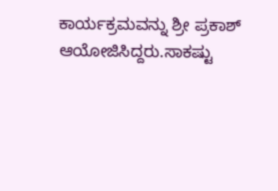ಕಾರ್ಯಕ್ರಮವನ್ನು ಶ್ರೀ ಪ್ರಕಾಶ್ ಆಯೋಜಿಸಿದ್ದರು.ಸಾಕಷ್ಟು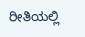ರೀತಿಯಲ್ಲಿ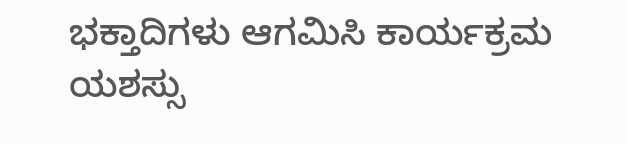ಭಕ್ತಾದಿಗಳು ಆಗಮಿಸಿ ಕಾರ್ಯಕ್ರಮ ಯಶಸ್ಸು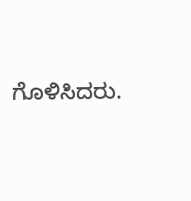ಗೊಳಿಸಿದರು.